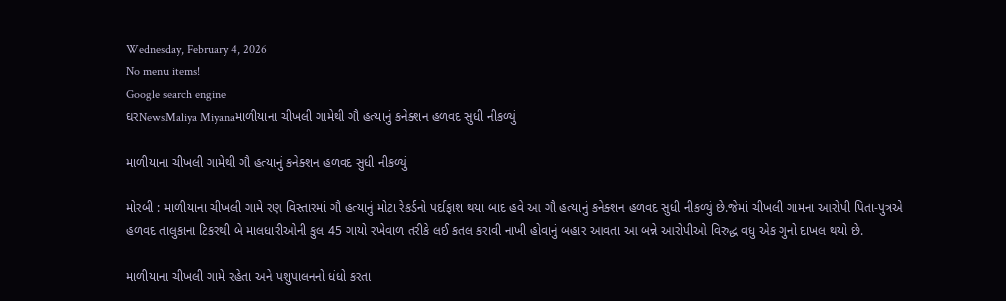Wednesday, February 4, 2026
No menu items!
Google search engine
ઘરNewsMaliya Miyanaમાળીયાના ચીખલી ગામેથી ગૌ હત્યાનું કનેક્શન હળવદ સુધી નીકળ્યું

માળીયાના ચીખલી ગામેથી ગૌ હત્યાનું કનેક્શન હળવદ સુધી નીકળ્યું

મોરબી : માળીયાના ચીખલી ગામે રણ વિસ્તારમાં ગૌ હત્યાનું મોટા રેકર્ડનો પર્દાફાશ થયા બાદ હવે આ ગૌ હત્યાનું કનેક્શન હળવદ સુધી નીકળ્યું છે.જેમાં ચીખલી ગામના આરોપી પિતા-પુત્રએ હળવદ તાલુકાના ટિકરથી બે માલધારીઓની કુલ 45 ગાયો રખેવાળ તરીકે લઈ કતલ કરાવી નાખી હોવાનું બહાર આવતા આ બન્ને આરોપીઓ વિરુદ્ધ વધુ એક ગુનો દાખલ થયો છે.

માળીયાના ચીખલી ગામે રહેતા અને પશુપાલનનો ધંધો કરતા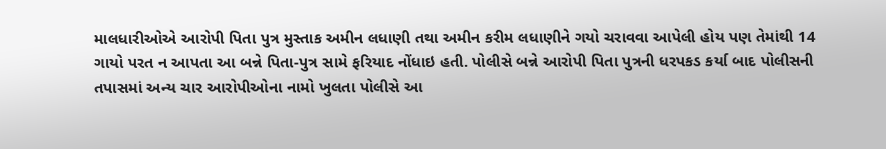માલધારીઓએ આરોપી પિતા પુત્ર મુસ્તાક અમીન લધાણી તથા અમીન કરીમ લધાણીને ગયો ચરાવવા આપેલી હોય પણ તેમાંથી 14 ગાયો પરત ન આપતા આ બન્ને પિતા-પુત્ર સામે ફરિયાદ નોંધાઇ હતી. પોલીસે બન્ને આરોપી પિતા પુત્રની ધરપકડ કર્યા બાદ પોલીસની તપાસમાં અન્ય ચાર આરોપીઓના નામો ખુલતા પોલીસે આ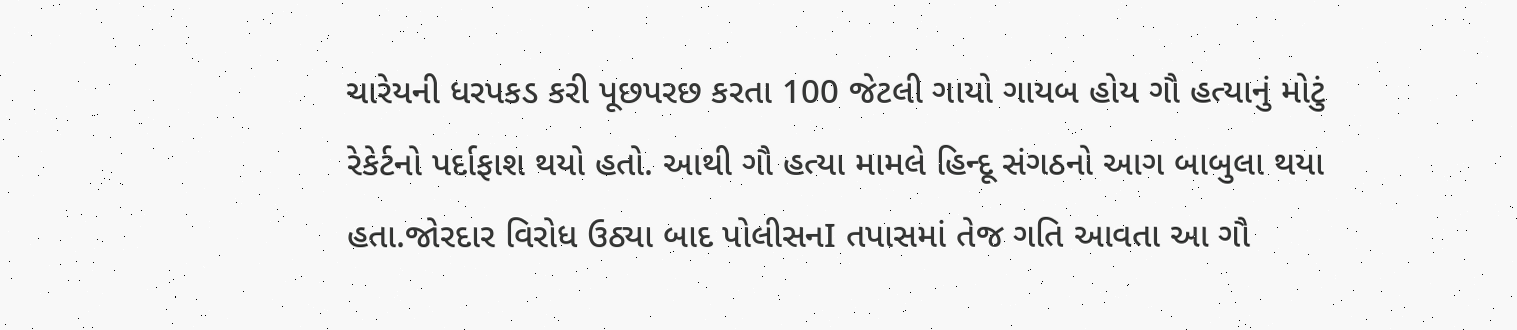ચારેયની ધરપકડ કરી પૂછપરછ કરતા 100 જેટલી ગાયો ગાયબ હોય ગૌ હત્યાનું મોટું રેકેર્ટનો પર્દાફાશ થયો હતો. આથી ગૌ હત્યા મામલે હિન્દૂ સંગઠનો આગ બાબુલા થયા હતા.જોરદાર વિરોધ ઉઠ્યા બાદ પોલીસનI તપાસમાં તેજ ગતિ આવતા આ ગૌ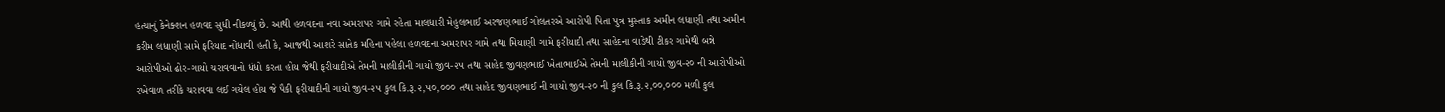હત્યાનું કેનેક્શન હળવદ સુધી નીકળ્યું છે. આથી હળવદના નવા અમરાપર ગામે રહેતા માલધારી મેહુલભાઈ અરજણભાઈ ગોલતરએ આરોપી પિતા પુત્ર મુસ્તાક અમીન લધાણી તથા અમીન કરીમ લધાણી સામે ફરિયાદ નોંધાવી હતી કે, આજથી આશરે સાતેક મહિના પહેલા હળવદના અમરાપર ગામે તથા મિયાણી ગામે ફરીયાદી તથા સાહેદના વાડેથી ટીકર ગામેથી બન્ને આરોપીઓ ઢોર-ગાયો ચરાવવાનો ધંધો કરતા હોય જેથી ફરીયાદીએ તેમની માલીકીની ગાયો જીવ-૨૫ તથા સાહેદ જીવણભાઈ ખેતાભાઈએ તેમની માલીકીની ગાયો જીવ-૨૦ ની આરોપીઓ રખેવાળ તરીકે ચરાવવા લઈ ગયેલ હોય જે પૈકી ફરીયાદીની ગાયો જીવ-૨૫ કુલ કિ.રૂ.૨,૫૦,૦૦૦ તથા સાહેદ જીવણભાઈ ની ગાયો જીવ-૨૦ ની કુલ કિ.રૂ.૨,૦૦,૦૦૦ મળી કુલ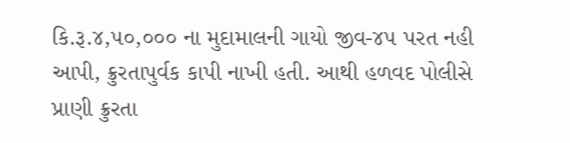કિ.રૂ.૪,૫૦,૦૦૦ ના મુદામાલની ગાયો જીવ-૪૫ પરત નહી આપી, ક્રુરતાપુર્વક કાપી નાખી હતી. આથી હળવદ પોલીસે પ્રાણી ક્રુરતા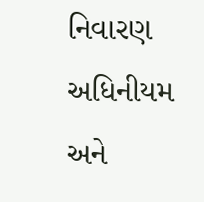નિવારણ અધિનીયમ અને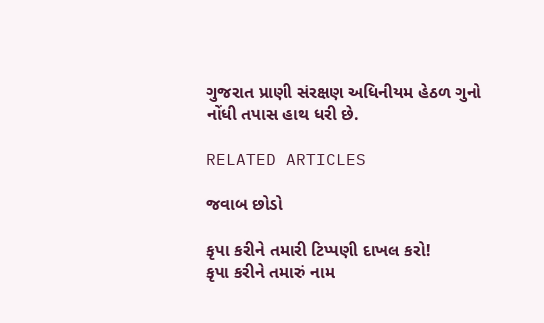ગુજરાત પ્રાણી સંરક્ષણ અધિનીયમ હેઠળ ગુનો નોંધી તપાસ હાથ ધરી છે.

RELATED ARTICLES

જવાબ છોડો

કૃપા કરીને તમારી ટિપ્પણી દાખલ કરો!
કૃપા કરીને તમારું નામ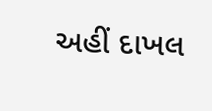અહીં દાખલ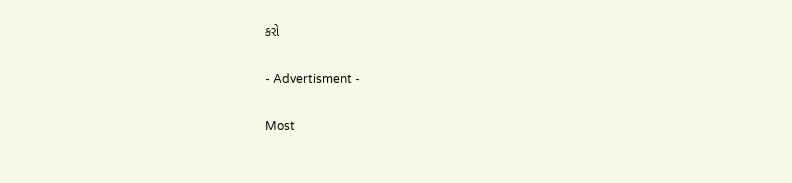કરો

- Advertisment -

Most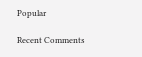Popular

Recent Comments